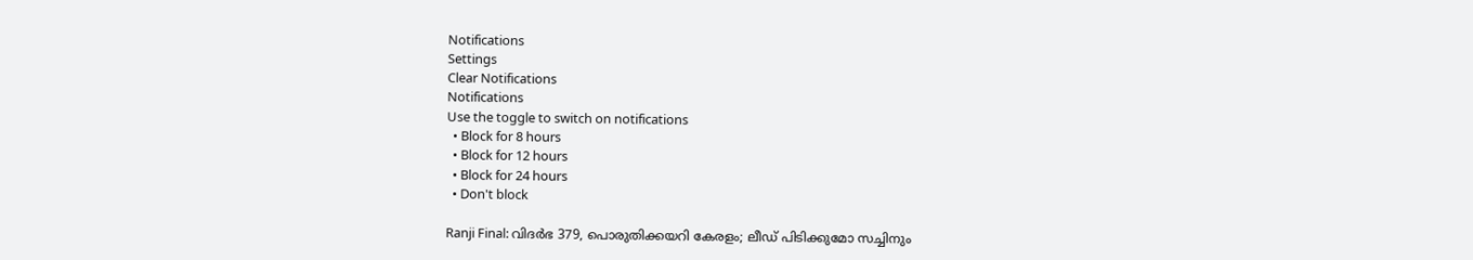Notifications
Settings
Clear Notifications
Notifications
Use the toggle to switch on notifications
  • Block for 8 hours
  • Block for 12 hours
  • Block for 24 hours
  • Don't block

Ranji Final: വിദര്‍ഭ 379, പൊരുതിക്കയറി കേരളം; ലീഡ് പിടിക്കുമോ സച്ചിനും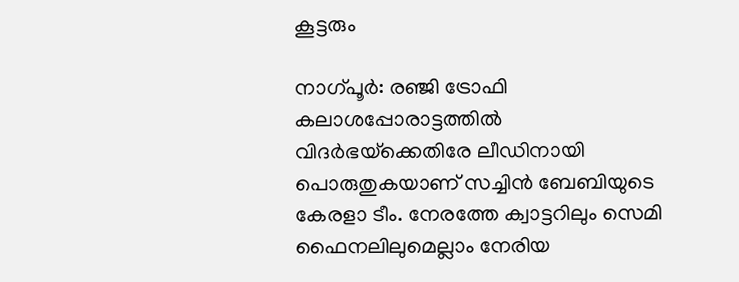കൂട്ടരും

നാഗ്പൂര്‍: രഞ്ജി ട്രോഫി കലാശപ്പോരാട്ടത്തില്‍ വിദര്‍ഭയ്‌ക്കെതിരേ ലീഡിനായി പൊരുതുകയാണ് സച്ചിന്‍ ബേബിയുടെ കേരളാ ടീം. നേരത്തേ ക്വാട്ടറിലും സെമി ഫൈനലിലുമെല്ലാം നേരിയ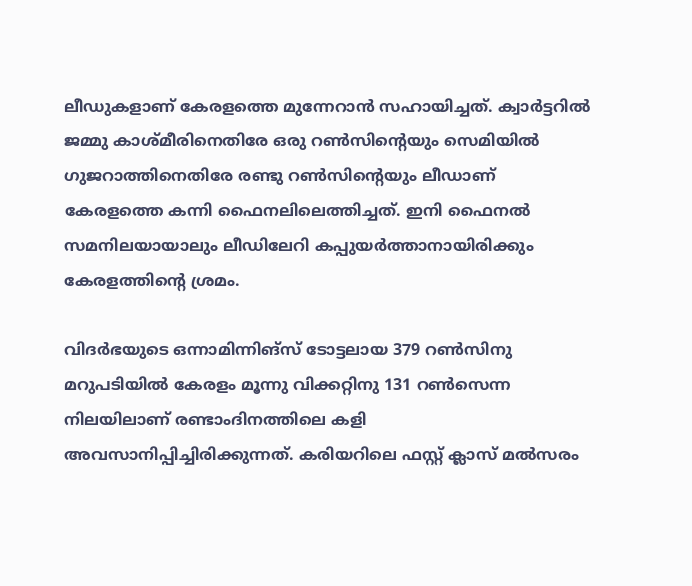ലീഡുകളാണ് കേരളത്തെ മുന്നേറാന്‍ സഹായിച്ചത്. ക്വാര്‍ട്ടറില്‍ ജമ്മു കാശ്മീരിനെതിരേ ഒരു റണ്‍സിന്റെയും സെമിയില്‍ ഗുജറാത്തിനെതിരേ രണ്ടു റണ്‍സിന്റെയും ലീഡാണ് കേരളത്തെ കന്നി ഫൈനലിലെത്തിച്ചത്. ഇനി ഫൈനല്‍ സമനിലയായാലും ലീഡിലേറി കപ്പുയര്‍ത്താനായിരിക്കും കേരളത്തിന്റെ ശ്രമം.

വിദര്‍ഭയുടെ ഒന്നാമിന്നിങ്‌സ് ടോട്ടലായ 379 റണ്‍സിനു മറുപടിയില്‍ കേരളം മൂന്നു വിക്കറ്റിനു 131 റണ്‍സെന്ന നിലയിലാണ് രണ്ടാംദിനത്തിലെ കളി അവസാനിപ്പിച്ചിരിക്കുന്നത്. കരിയറിലെ ഫസ്റ്റ് ക്ലാസ് മല്‍സരം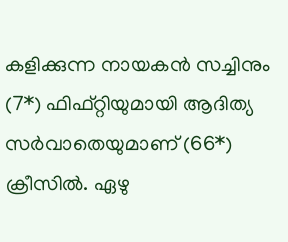കളിക്കുന്ന നായകന്‍ സച്ചിനും (7*) ഫിഫ്റ്റിയുമായി ആദിത്യ സര്‍വാതെയുമാണ് (66*) ക്രീസില്‍. ഏഴു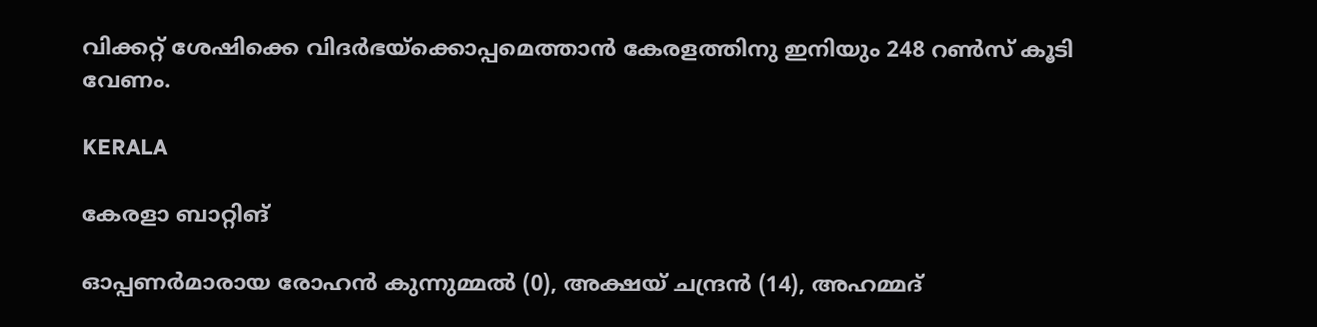വിക്കറ്റ് ശേഷിക്കെ വിദര്‍ഭയ്‌ക്കൊപ്പമെത്താന്‍ കേരളത്തിനു ഇനിയും 248 റണ്‍സ് കൂടി വേണം.

KERALA

കേരളാ ബാറ്റിങ്

ഓപ്പണര്‍മാരായ രോഹന്‍ കുന്നുമ്മല്‍ (0), അക്ഷയ് ചന്ദ്രന്‍ (14), അഹമ്മദ്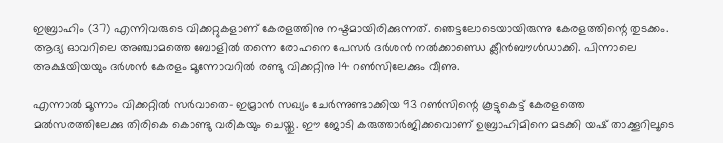ഇബ്രാഹിം (37) എന്നിവരുടെ വിക്കറ്റുകളാണ് കേരളത്തിനു നഷ്ടമായിരിക്കുന്നത്. ഞെട്ടലോടെയായിരുന്നു കേരളത്തിന്റെ തുടക്കം. ആദ്യ ഓവറിലെ അഞ്ചാമത്തെ ബോളില്‍ തന്നെ രോഹനെ പേസര്‍ ദര്‍ശന്‍ നല്‍ക്കാണ്ഡെ ക്ലീന്‍ബൗള്‍ഡാക്കി. പിന്നാലെ അക്ഷയിയയും ദര്‍ശന്‍ കേരളം മൂന്നോവറില്‍ രണ്ടു വിക്കറ്റിനു 14 റണ്‍സിലേക്കും വീണു.

എന്നാല്‍ മൂന്നാം വിക്കറ്റില്‍ സര്‍വാതെ- ഇമ്രാന്‍ സഖ്യം ചേര്‍ന്നുണ്ടാക്കിയ 93 റണ്‍സിന്റെ കൂട്ടുകെട്ട് കേരളത്തെ മല്‍സരത്തിലേക്കു തിരികെ കൊണ്ടു വരികയും ചെയ്തു. ഈ ജോടി കരുത്താര്‍ജിക്കവൊണ് ഉബ്രാഹിമിനെ മടക്കി യഷ് താക്കൂറിലൂടെ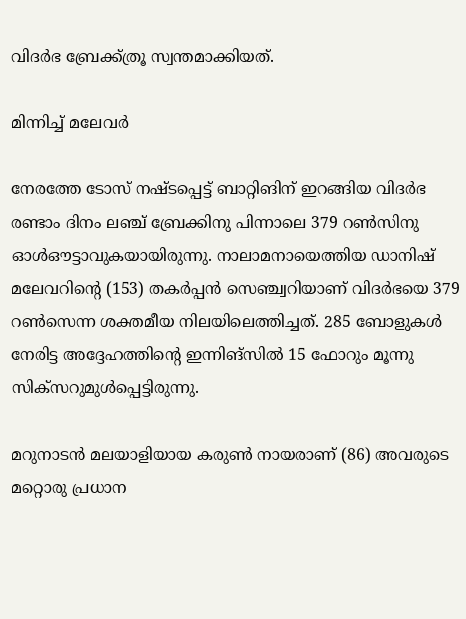വിദര്‍ഭ ബ്രേക്ക്ത്രൂ സ്വന്തമാക്കിയത്.

മിന്നിച്ച് മലേവര്‍

നേരത്തേ ടോസ് നഷ്ടപ്പെട്ട് ബാറ്റിങിന് ഇറങ്ങിയ വിദര്‍ഭ രണ്ടാം ദിനം ലഞ്ച് ബ്രേക്കിനു പിന്നാലെ 379 റണ്‍സിനു ഓള്‍ഔട്ടാവുകയായിരുന്നു. നാലാമനായെത്തിയ ഡാനിഷ് മലേവറിന്റെ (153) തകര്‍പ്പന്‍ സെഞ്ച്വറിയാണ് വിദര്‍ഭയെ 379 റണ്‍സെന്ന ശക്തമീയ നിലയിലെത്തിച്ചത്. 285 ബോളുകള്‍ നേരിട്ട അദ്ദേഹത്തിന്റെ ഇന്നിങ്‌സില്‍ 15 ഫോറും മൂന്നു സിക്‌സറുമുള്‍പ്പെട്ടിരുന്നു.

മറുനാടന്‍ മലയാളിയായ കരുണ്‍ നായരാണ് (86) അവരുടെ മറ്റൊരു പ്രധാന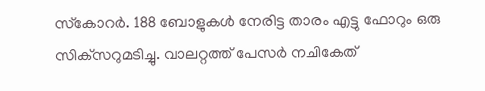സ്‌കോറര്‍. 188 ബോളുകള്‍ നേരിട്ട താരം എട്ടു ഫോറും ഒരു സിക്‌സറുമടിച്ചു. വാലറ്റത്ത് പേസര്‍ നചികേത്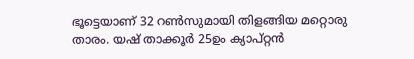ഭൂട്ടെയാണ് 32 റണ്‍സുമായി തിളങ്ങിയ മറ്റൊരു താരം. യഷ് താക്കൂര്‍ 25ഉം ക്യാപ്റ്റന്‍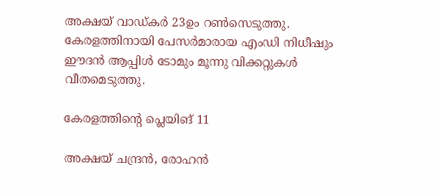അക്ഷയ് വാഡ്കര്‍ 23ഉം റണ്‍സെടുത്തു. കേരളത്തിനായി പേസര്‍മാരായ എംഡി നിധീഷും ഈദന്‍ ആപ്പിള്‍ ടോമും മൂന്നു വിക്കറ്റുകള്‍ വീതമെടുത്തു.

കേരളത്തിന്റെ പ്ലെയിങ് 11

അക്ഷയ് ചന്ദ്രന്‍, രോഹന്‍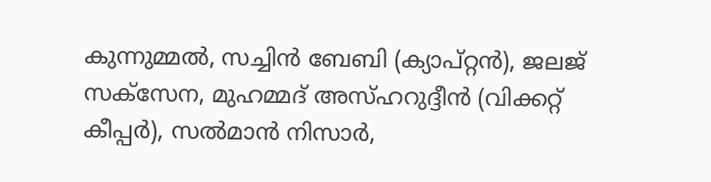കുന്നുമ്മല്‍, സച്ചിന്‍ ബേബി (ക്യാപ്റ്റന്‍), ജലജ് സക്സേന, മുഹമ്മദ് അസ്ഹറുദ്ദീന്‍ (വിക്കറ്റ് കീപ്പര്‍), സല്‍മാന്‍ നിസാര്‍,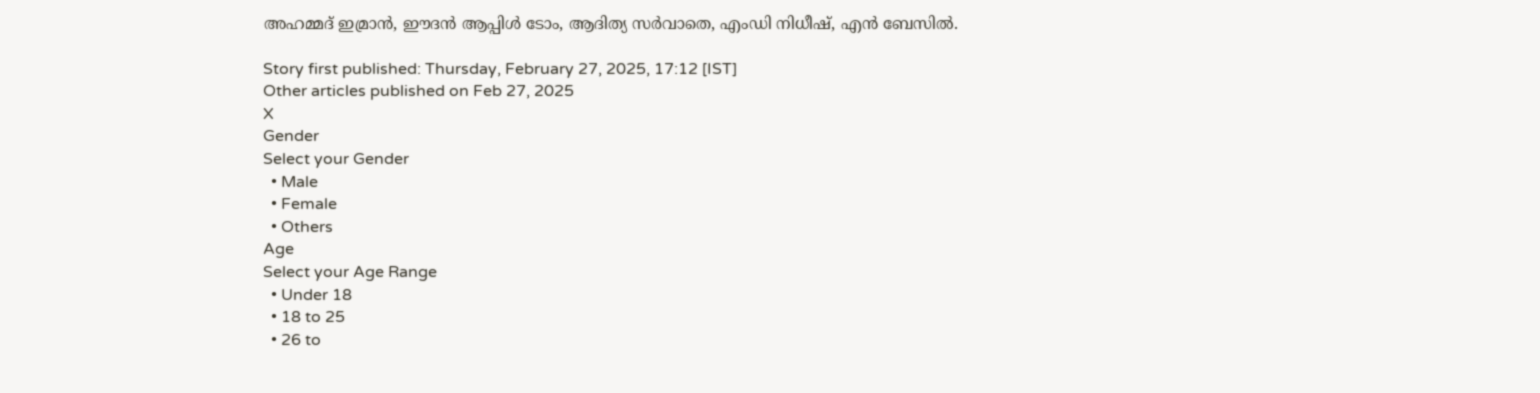അഹമ്മദ് ഇമ്രാന്‍, ഈദന്‍ ആപ്പിള്‍ ടോം, ആദിത്യ സര്‍വാതെ, എംഡി നിധീഷ്, എന്‍ ബേസില്‍.

Story first published: Thursday, February 27, 2025, 17:12 [IST]
Other articles published on Feb 27, 2025
X
Gender
Select your Gender
  • Male
  • Female
  • Others
Age
Select your Age Range
  • Under 18
  • 18 to 25
  • 26 to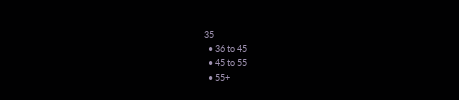35
  • 36 to 45
  • 45 to 55
  • 55+